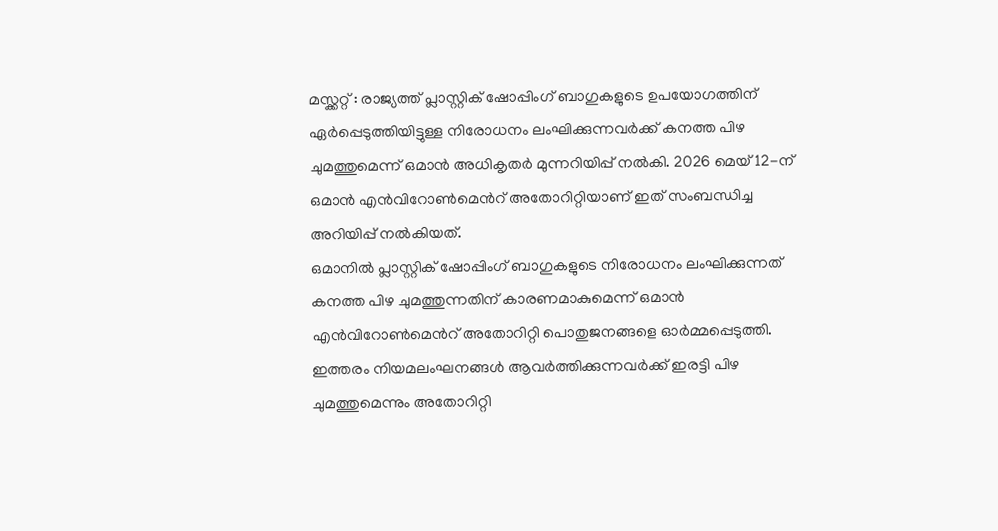മസ്ക്കറ്റ് : രാജ്യത്ത് പ്ലാസ്റ്റിക് ഷോപ്പിംഗ് ബാഗുകളുടെ ഉപയോഗത്തിന് ഏർപ്പെടുത്തിയിട്ടുള്ള നിരോധനം ലംഘിക്കുന്നവർക്ക് കനത്ത പിഴ ചുമത്തുമെന്ന് ഒമാൻ അധികൃതർ മുന്നറിയിപ്പ് നൽകി. 2026 മെയ് 12-ന് ഒമാൻ എൻവിറോൺമെൻറ് അതോറിറ്റിയാണ് ഇത് സംബന്ധിച്ച അറിയിപ്പ് നൽകിയത്.
ഒമാനിൽ പ്ലാസ്റ്റിക് ഷോപ്പിംഗ് ബാഗുകളുടെ നിരോധനം ലംഘിക്കുന്നത് കനത്ത പിഴ ചുമത്തുന്നതിന് കാരണമാകുമെന്ന് ഒമാൻ എൻവിറോൺമെൻറ് അതോറിറ്റി പൊതുജനങ്ങളെ ഓർമ്മപ്പെടുത്തി. ഇത്തരം നിയമലംഘനങ്ങൾ ആവർത്തിക്കുന്നവർക്ക് ഇരട്ടി പിഴ ചുമത്തുമെന്നും അതോറിറ്റി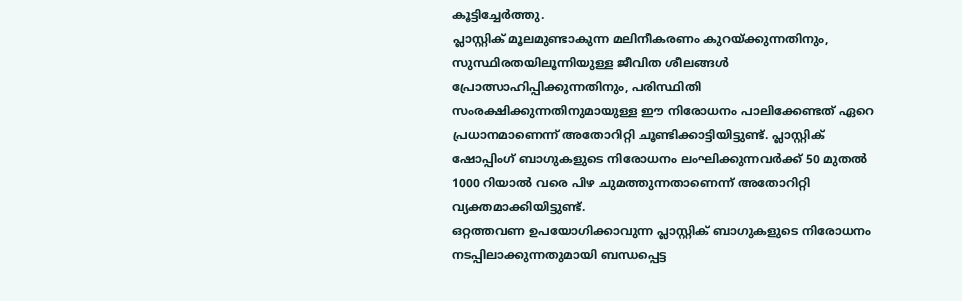കൂട്ടിച്ചേർത്തു.
പ്ലാസ്റ്റിക് മൂലമുണ്ടാകുന്ന മലിനീകരണം കുറയ്ക്കുന്നതിനും, സുസ്ഥിരതയിലൂന്നിയുള്ള ജീവിത ശീലങ്ങൾ പ്രോത്സാഹിപ്പിക്കുന്നതിനും, പരിസ്ഥിതി സംരക്ഷിക്കുന്നതിനുമായുള്ള ഈ നിരോധനം പാലിക്കേണ്ടത് ഏറെ പ്രധാനമാണെന്ന് അതോറിറ്റി ചൂണ്ടിക്കാട്ടിയിട്ടുണ്ട്. പ്ലാസ്റ്റിക് ഷോപ്പിംഗ് ബാഗുകളുടെ നിരോധനം ലംഘിക്കുന്നവർക്ക് 50 മുതൽ 1000 റിയാൽ വരെ പിഴ ചുമത്തുന്നതാണെന്ന് അതോറിറ്റി വ്യക്തമാക്കിയിട്ടുണ്ട്.
ഒറ്റത്തവണ ഉപയോഗിക്കാവുന്ന പ്ലാസ്റ്റിക് ബാഗുകളുടെ നിരോധനം നടപ്പിലാക്കുന്നതുമായി ബന്ധപ്പെട്ട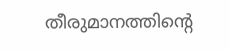തീരുമാനത്തിന്റെ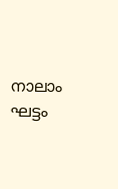നാലാം ഘട്ടം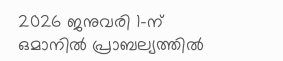2026 ജനുവരി 1-ന് ഒമാനിൽ പ്രാബല്യത്തിൽ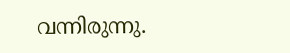വന്നിരുന്നു.